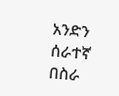አንድን ሰራተኛ በስራ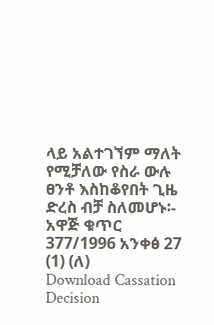ላይ አልተገኘም ማለት የሚቻለው የስራ ውሉ ፀንቶ እስከቆየበት ጊዜ ድረስ ብቻ ስለመሆኑ፡- አዋጅ ቁጥር 377/1996 አንቀፅ 27 (1) (ለ)
Download Cassation Decision